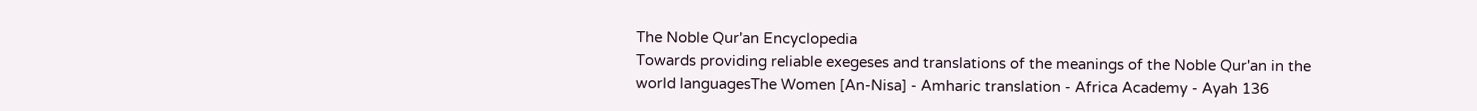The Noble Qur'an Encyclopedia
Towards providing reliable exegeses and translations of the meanings of the Noble Qur'an in the world languagesThe Women [An-Nisa] - Amharic translation - Africa Academy - Ayah 136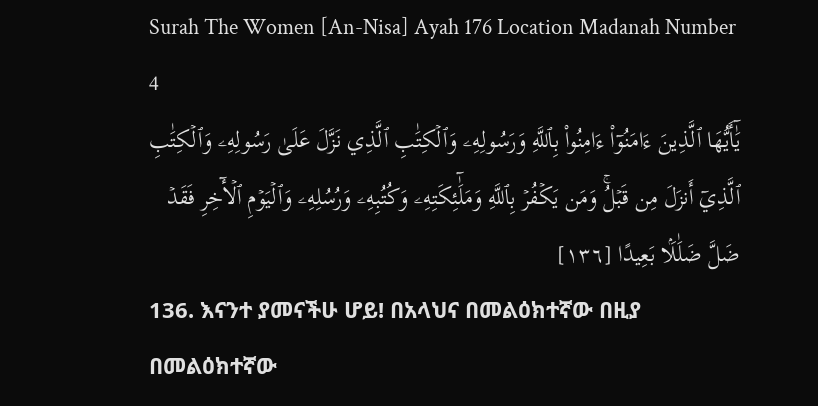Surah The Women [An-Nisa] Ayah 176 Location Madanah Number 4
يَٰٓأَيُّهَا ٱلَّذِينَ ءَامَنُوٓاْ ءَامِنُواْ بِٱللَّهِ وَرَسُولِهِۦ وَٱلۡكِتَٰبِ ٱلَّذِي نَزَّلَ عَلَىٰ رَسُولِهِۦ وَٱلۡكِتَٰبِ ٱلَّذِيٓ أَنزَلَ مِن قَبۡلُۚ وَمَن يَكۡفُرۡ بِٱللَّهِ وَمَلَٰٓئِكَتِهِۦ وَكُتُبِهِۦ وَرُسُلِهِۦ وَٱلۡيَوۡمِ ٱلۡأٓخِرِ فَقَدۡ ضَلَّ ضَلَٰلَۢا بَعِيدًا [١٣٦]
136. እናንተ ያመናችሁ ሆይ! በአላህና በመልዕክተኛው በዚያ በመልዕክተኛው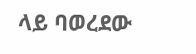ላይ ባወረደው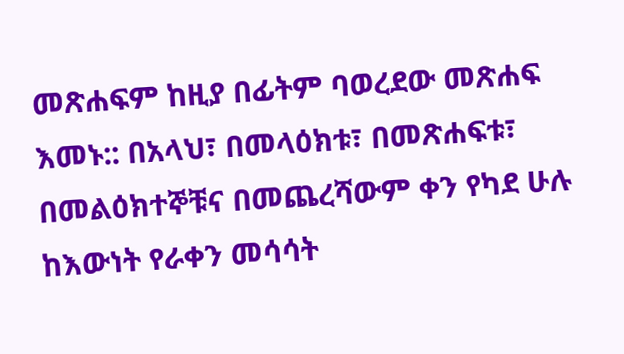መጽሐፍም ከዚያ በፊትም ባወረደው መጽሐፍ እመኑ:: በአላህ፣ በመላዕክቱ፣ በመጽሐፍቱ፣ በመልዕክተኞቹና በመጨረሻውም ቀን የካደ ሁሉ ከእውነት የራቀን መሳሳት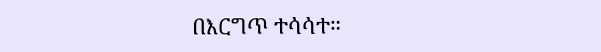በእርግጥ ተሳሳተ።